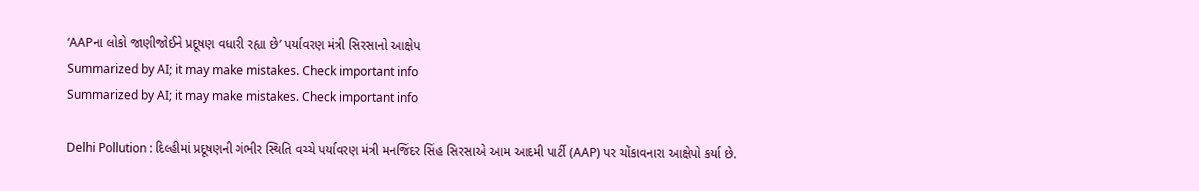‘AAPના લોકો જાણીજોઈને પ્રદૂષણ વધારી રહ્યા છે’ પર્યાવરણ મંત્રી સિરસાનો આક્ષેપ
Summarized by AI; it may make mistakes. Check important info
Summarized by AI; it may make mistakes. Check important info

Delhi Pollution : દિલ્હીમાં પ્રદૂષણની ગંભીર સ્થિતિ વચ્ચે પર્યાવરણ મંત્રી મનજિંદર સિંહ સિરસાએ આમ આદમી પાર્ટી (AAP) પર ચોંકાવનારા આક્ષેપો કર્યા છે.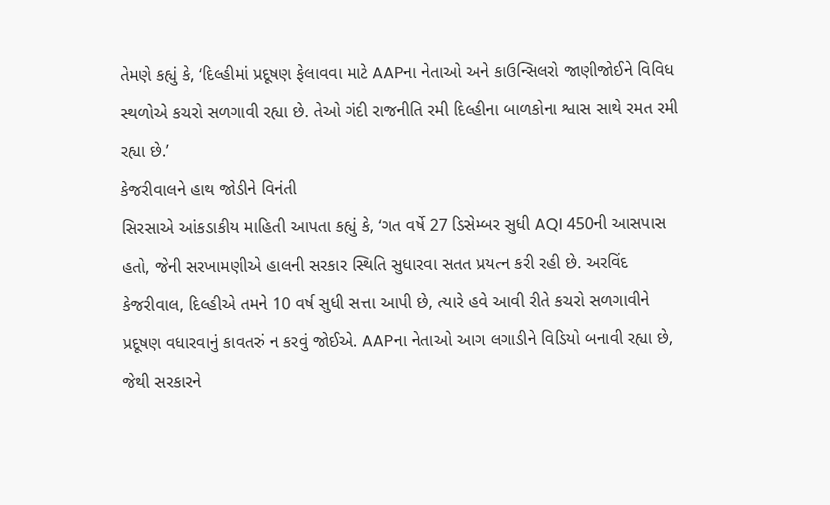તેમણે કહ્યું કે, ‘દિલ્હીમાં પ્રદૂષણ ફેલાવવા માટે AAPના નેતાઓ અને કાઉન્સિલરો જાણીજોઈને વિવિધ સ્થળોએ કચરો સળગાવી રહ્યા છે. તેઓ ગંદી રાજનીતિ રમી દિલ્હીના બાળકોના શ્વાસ સાથે રમત રમી રહ્યા છે.’
કેજરીવાલને હાથ જોડીને વિનંતી
સિરસાએ આંકડાકીય માહિતી આપતા કહ્યું કે, ‘ગત વર્ષે 27 ડિસેમ્બર સુધી AQI 450ની આસપાસ હતો, જેની સરખામણીએ હાલની સરકાર સ્થિતિ સુધારવા સતત પ્રયત્ન કરી રહી છે. અરવિંદ કેજરીવાલ, દિલ્હીએ તમને 10 વર્ષ સુધી સત્તા આપી છે, ત્યારે હવે આવી રીતે કચરો સળગાવીને પ્રદૂષણ વધારવાનું કાવતરું ન કરવું જોઈએ. AAPના નેતાઓ આગ લગાડીને વિડિયો બનાવી રહ્યા છે, જેથી સરકારને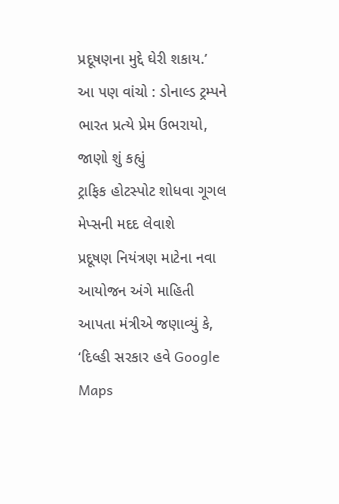પ્રદૂષણના મુદ્દે ઘેરી શકાય.’
આ પણ વાંચો : ડોનાલ્ડ ટ્રમ્પને ભારત પ્રત્યે પ્રેમ ઉભરાયો, જાણો શું કહ્યું
ટ્રાફિક હોટસ્પોટ શોધવા ગૂગલ મેપ્સની મદદ લેવાશે
પ્રદૂષણ નિયંત્રણ માટેના નવા આયોજન અંગે માહિતી આપતા મંત્રીએ જણાવ્યું કે, ‘દિલ્હી સરકાર હવે Google Maps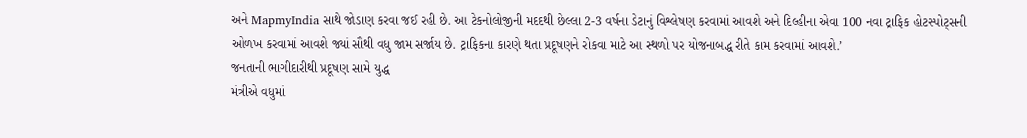અને MapmyIndia સાથે જોડાણ કરવા જઈ રહી છે. આ ટેકનોલોજીની મદદથી છેલ્લા 2-3 વર્ષના ડેટાનું વિશ્લેષણ કરવામાં આવશે અને દિલ્હીના એવા 100 નવા ટ્રાફિક હોટસ્પોટ્સની ઓળખ કરવામાં આવશે જ્યાં સૌથી વધુ જામ સર્જાય છે. ટ્રાફિકના કારણે થતા પ્રદૂષણને રોકવા માટે આ સ્થળો પર યોજનાબદ્ધ રીતે કામ કરવામાં આવશે.’
જનતાની ભાગીદારીથી પ્રદૂષણ સામે યુદ્ધ
મંત્રીએ વધુમાં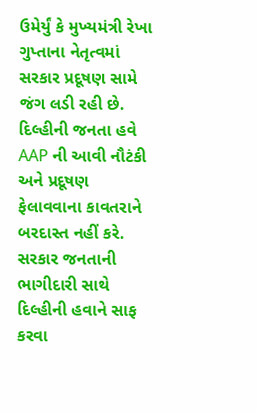ઉમેર્યું કે મુખ્યમંત્રી રેખા ગુપ્તાના નેતૃત્વમાં સરકાર પ્રદૂષણ સામે જંગ લડી રહી છે. દિલ્હીની જનતા હવે AAP ની આવી નૌટંકી અને પ્રદૂષણ ફેલાવવાના કાવતરાને બરદાસ્ત નહીં કરે. સરકાર જનતાની ભાગીદારી સાથે દિલ્હીની હવાને સાફ કરવા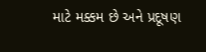માટે મક્કમ છે અને પ્રદૂષણ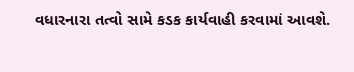વધારનારા તત્વો સામે કડક કાર્યવાહી કરવામાં આવશે.